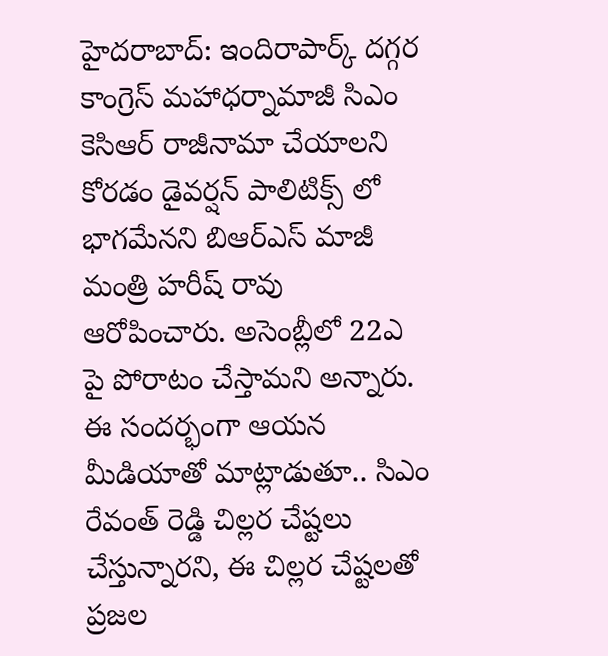హైదరాబాద్: ఇందిరాపార్క్ దగ్గర కాంగ్రెస్ మహాధర్నామాజీ సిఎం కెసిఆర్ రాజీనామా చేయాలని కోరడం డైవర్షన్ పాలిటిక్స్ లో భాగమేనని బిఆర్ఎస్ మాజీ మంత్రి హరీష్ రావు ఆరోపించారు. అసెంబ్లీలో 22ఎ పై పోరాటం చేస్తామని అన్నారు. ఈ సందర్భంగా ఆయన మీడియాతో మాట్లాడుతూ.. సిఎం రేవంత్ రెడ్డి చిల్లర చేష్టలు చేస్తున్నారని, ఈ చిల్లర చేష్టలతో ప్రజల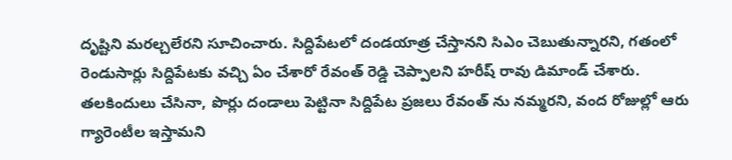దృష్టిని మరల్చలేరని సూచించారు. సిద్దిపేటలో దండయాత్ర చేస్తానని సిఎం చెబుతున్నారని, గతంలో రెండుసార్లు సిద్దిపేటకు వచ్చి ఏం చేశారో రేవంత్ రెడ్డి చెప్పాలని హరీష్ రావు డిమాండ్ చేశారు. తలకిందులు చేసినా, పొర్లు దండాలు పెట్టినా సిద్దిపేట ప్రజలు రేవంత్ ను నమ్మరని, వంద రోజుల్లో ఆరు గ్యారెంటీల ఇస్తామని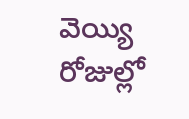వెయ్యి రోజుల్లో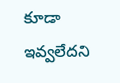కూడా ఇవ్వలేదని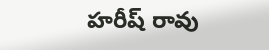హరీష్ రావు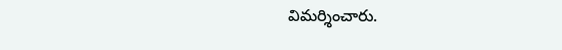విమర్శించారు.